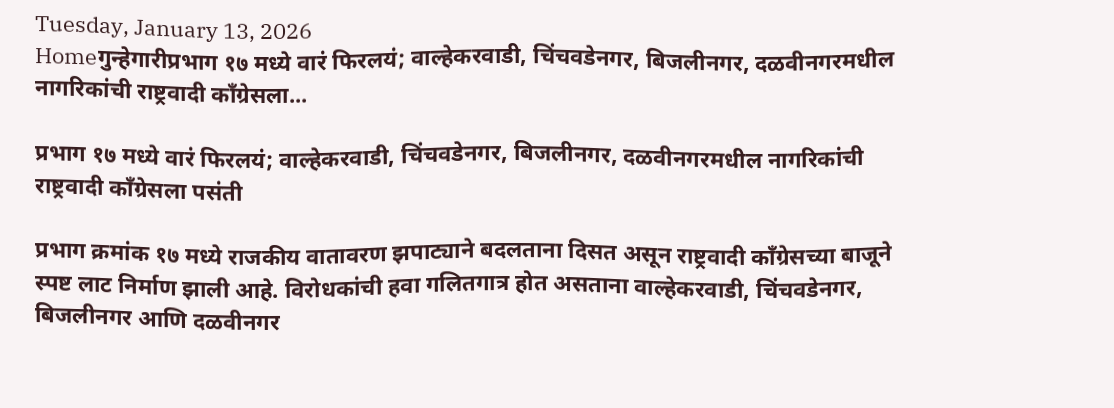Tuesday, January 13, 2026
Homeगुन्हेगारीप्रभाग १७ मध्ये वारं फिरलयं; वाल्हेकरवाडी, चिंचवडेनगर, बिजलीनगर, दळवीनगरमधील नागरिकांची राष्ट्रवादी काँग्रेसला...

प्रभाग १७ मध्ये वारं फिरलयं; वाल्हेकरवाडी, चिंचवडेनगर, बिजलीनगर, दळवीनगरमधील नागरिकांची राष्ट्रवादी काँग्रेसला पसंती

प्रभाग क्रमांक १७ मध्ये राजकीय वातावरण झपाट्याने बदलताना दिसत असून राष्ट्रवादी काँग्रेसच्या बाजूने स्पष्ट लाट निर्माण झाली आहे. विरोधकांची हवा गलितगात्र होत असताना वाल्हेकरवाडी, चिंचवडेनगर, बिजलीनगर आणि दळवीनगर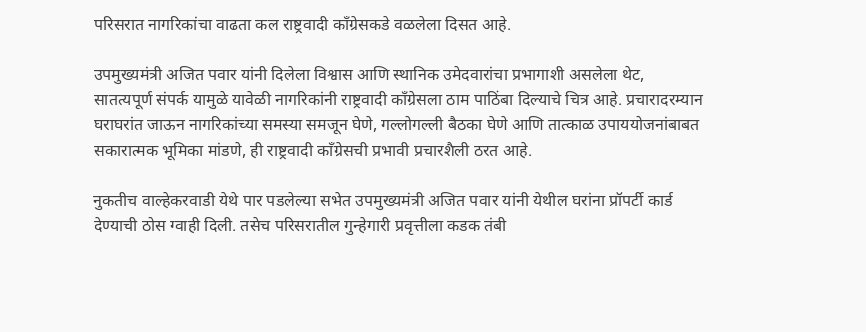परिसरात नागरिकांचा वाढता कल राष्ट्रवादी काँग्रेसकडे वळलेला दिसत आहे.

उपमुख्यमंत्री अजित पवार यांनी दिलेला विश्वास आणि स्थानिक उमेदवारांचा प्रभागाशी असलेला थेट, सातत्यपूर्ण संपर्क यामुळे यावेळी नागरिकांनी राष्ट्रवादी काँग्रेसला ठाम पाठिंबा दिल्याचे चित्र आहे. प्रचारादरम्यान घराघरांत जाऊन नागरिकांच्या समस्या समजून घेणे, गल्लोगल्ली बैठका घेणे आणि तात्काळ उपाययोजनांबाबत सकारात्मक भूमिका मांडणे, ही राष्ट्रवादी काँग्रेसची प्रभावी प्रचारशैली ठरत आहे.

नुकतीच वाल्हेकरवाडी येथे पार पडलेल्या सभेत उपमुख्यमंत्री अजित पवार यांनी येथील घरांना प्रॉपर्टी कार्ड देण्याची ठोस ग्वाही दिली. तसेच परिसरातील गुन्हेगारी प्रवृत्तीला कडक तंबी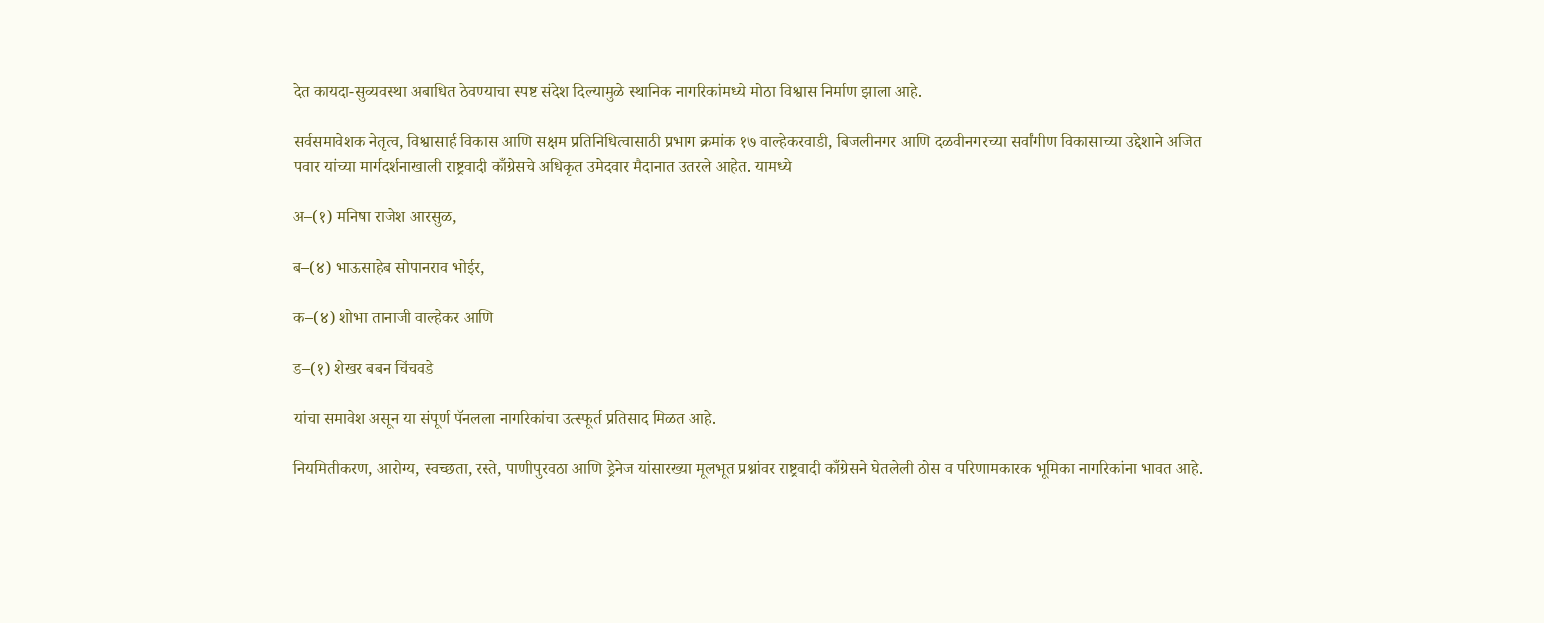देत कायदा-सुव्यवस्था अबाधित ठेवण्याचा स्पष्ट संदेश दिल्यामुळे स्थानिक नागरिकांमध्ये मोठा विश्वास निर्माण झाला आहे.

सर्वसमावेशक नेतृत्व, विश्वासार्ह विकास आणि सक्षम प्रतिनिधित्वासाठी प्रभाग क्रमांक १७ वाल्हेकरवाडी, बिजलीनगर आणि दळवीनगरच्या सर्वांगीण विकासाच्या उद्देशाने अजित पवार यांच्या मार्गदर्शनाखाली राष्ट्रवादी काँग्रेसचे अधिकृत उमेदवार मैदानात उतरले आहेत. यामध्ये

अ–(१) मनिषा राजेश आरसुळ,

ब–(४) भाऊसाहेब सोपानराव भोईर,

क–(४) शोभा तानाजी वाल्हेकर आणि

ड–(१) शेखर बबन चिंचवडे

यांचा समावेश असून या संपूर्ण पॅनलला नागरिकांचा उत्स्फूर्त प्रतिसाद मिळत आहे.

नियमितीकरण, आरोग्य, स्वच्छता, रस्ते, पाणीपुरवठा आणि ड्रेनेज यांसारख्या मूलभूत प्रश्नांवर राष्ट्रवादी काँग्रेसने घेतलेली ठोस व परिणामकारक भूमिका नागरिकांना भावत आहे.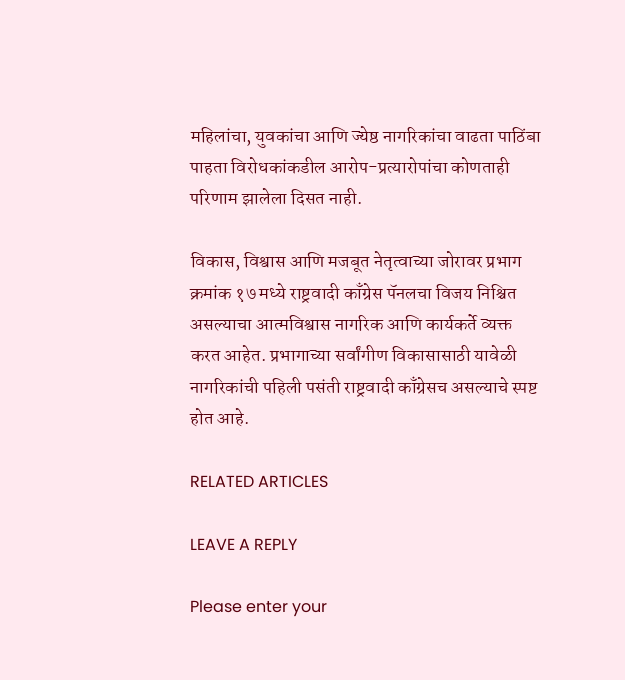महिलांचा, युवकांचा आणि ज्येष्ठ नागरिकांचा वाढता पाठिंबा पाहता विरोधकांकडील आरोप-प्रत्यारोपांचा कोणताही परिणाम झालेला दिसत नाही.

विकास, विश्वास आणि मजबूत नेतृत्वाच्या जोरावर प्रभाग क्रमांक १७ मध्ये राष्ट्रवादी काँग्रेस पॅनलचा विजय निश्चित असल्याचा आत्मविश्वास नागरिक आणि कार्यकर्ते व्यक्त करत आहेत. प्रभागाच्या सर्वांगीण विकासासाठी यावेळी नागरिकांची पहिली पसंती राष्ट्रवादी काँग्रेसच असल्याचे स्पष्ट होत आहे.

RELATED ARTICLES

LEAVE A REPLY

Please enter your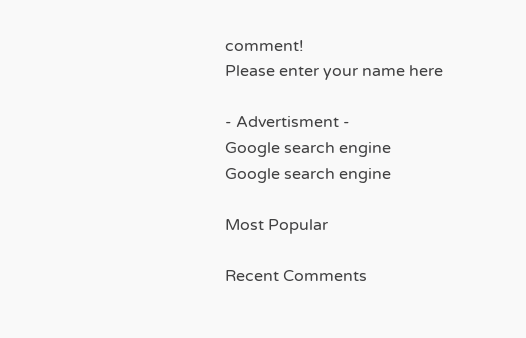comment!
Please enter your name here

- Advertisment -
Google search engine
Google search engine

Most Popular

Recent Comments